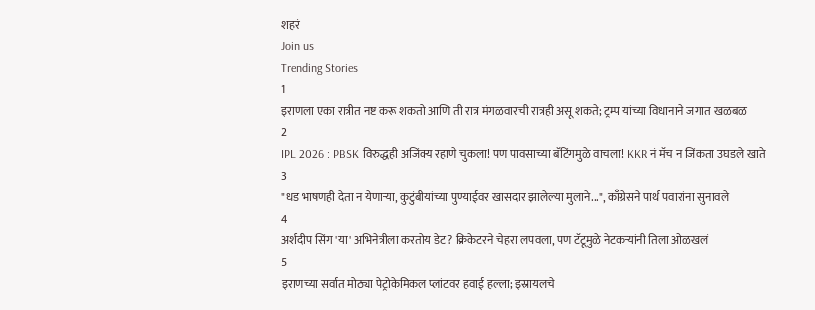शहरं
Join us
Trending Stories
1
इराणला एका रात्रीत नष्ट करू शकतो आणि ती रात्र मंगळवारची रात्रही असू शकते; ट्रम्प यांच्या विधानाने जगात खळबळ
2
IPL 2026 : PBSK विरुद्धही अजिंक्य रहाणे चुकला! पण पावसाच्या बॅटिंगमुळे वाचला! KKR नं मॅच न जिंकता उघडले खाते
3
"धड भाषणही देता न येणाऱ्या, कुटुंबीयांच्या पुण्याईवर खासदार झालेल्या मुलाने...", काँग्रेसने पार्थ पवारांना सुनावले
4
अर्शदीप सिंग 'या' अभिनेत्रीला करतोय डेट? क्रिकेटरने चेहरा लपवला, पण टॅटूमुळे नेटकऱ्यांनी तिला ओळखलं
5
इराणच्या सर्वात मोठ्या पेट्रोकेमिकल प्लांटवर हवाई हल्ला; इस्रायलचे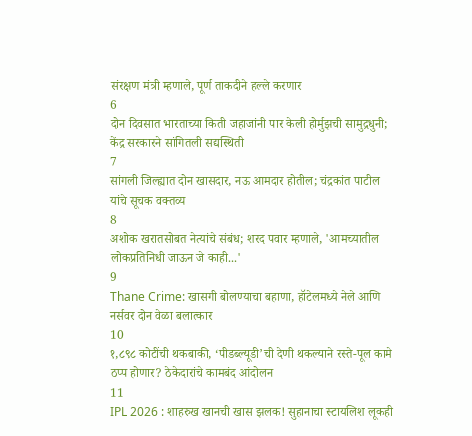संरक्षण मंत्री म्हणाले, पूर्ण ताकदीने हल्ले करणार
6
दोन दिवसात भारताच्या किती जहाजांनी पार केली होर्मुझची सामुद्रधुनी; केंद्र सरकारने सांगितली सद्यस्थिती
7
सांगली जिल्ह्यात दोन खासदार, नऊ आमदार होतील; चंद्रकांत पाटील यांचे सूचक वक्तव्य
8
अशोक खरातसोबत नेत्यांचे संबंध; शरद पवार म्हणाले, 'आमच्यातील लोकप्रतिनिधी जाऊन जे काही...'
9
Thane Crime: खासगी बोलण्याचा बहाणा, हॉटेलमध्ये नेले आणि नर्सवर दोन वेळा बलात्कार
10
१,८९८ कोटींची थकबाकी, ‘पीडब्ल्यूडी’ची देणी थकल्याने रस्ते-पूल कामे ठप्प होणार? ठेकेदारांचे कामबंद आंदोलन
11
IPL 2026 : शाहरुख खानची खास झलक! सुहानाचा स्टायलिश लूकही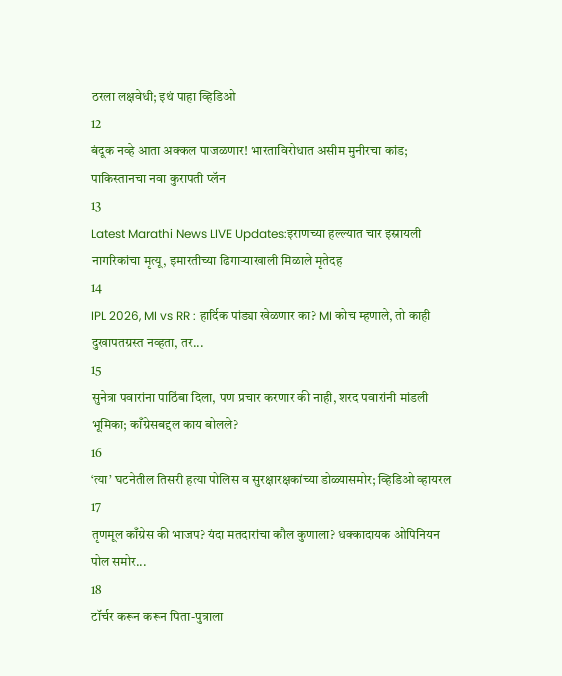ठरला लक्षवेधी; इथं पाहा व्हिडिओ
12
बंदूक नव्हे आता अक्कल पाजळणार! भारताविरोधात असीम मुनीरचा कांड; पाकिस्तानचा नवा कुरापती प्लॅन
13
Latest Marathi News LIVE Updates:इराणच्या हल्ल्यात चार इस्रायली नागरिकांचा मृत्यू, इमारतीच्या ढिगाऱ्याखाली मिळाले मृतेदह
14
IPL 2026, MI vs RR : हार्दिक पांड्या खेळणार का? MI कोच म्हणाले, तो काही दुखापतग्रस्त नव्हता, तर...
15
सुनेत्रा पवारांना पाठिंबा दिला, पण प्रचार करणार की नाही, शरद पवारांनी मांडली भूमिका; काँग्रेसबद्दल काय बोलले?
16
‘त्या’ घटनेतील तिसरी हत्या पोलिस व सुरक्षारक्षकांच्या डोळ्यासमोर; व्हिडिओ व्हायरल
17
तृणमूल काँग्रेस की भाजप? यंदा मतदारांचा कौल कुणाला? धक्कादायक ओपिनियन पोल समोर...
18
टॉर्चर करून करून पिता-पुत्राला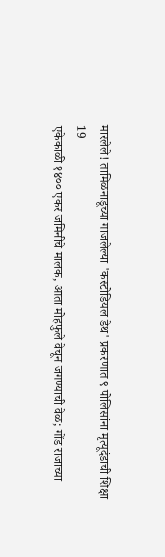मारलेले! तामिळनाडूच्या गाजलेल्या 'कस्टोडियल डेथ' प्रकरणात ९ पोलिसांना मृत्यूदंडाची शिक्षा
19
एकेकाळी १४०० एकर जमिनीचे मालक, आता मोहफुले वेचून जगण्याची वेळ; गोंड राजाच्या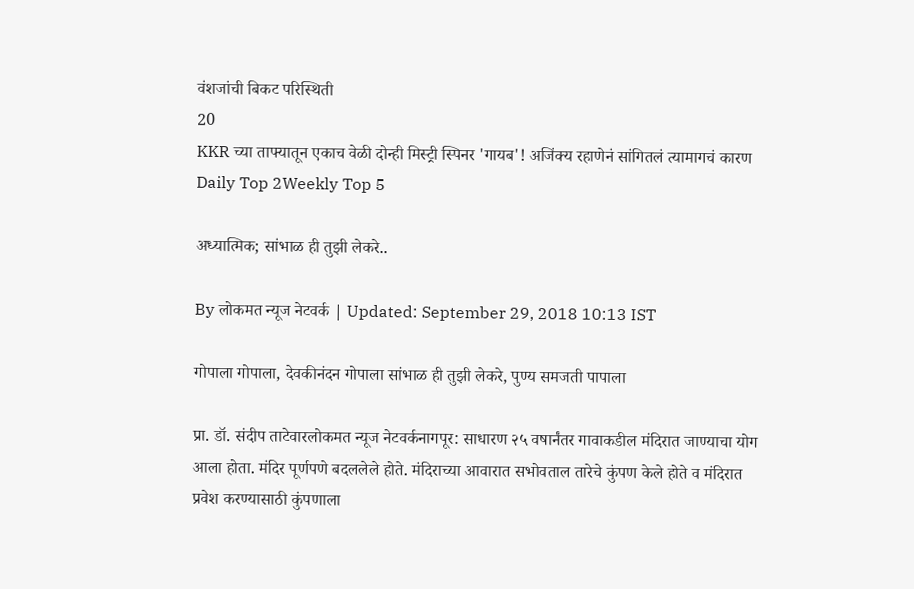वंशजांची बिकट परिस्थिती
20
KKR च्या ताफ्यातून एकाच वेळी दोन्ही मिस्ट्री स्पिनर 'गायब'! अजिंक्य रहाणेनं सांगितलं त्यामागचं कारण
Daily Top 2Weekly Top 5

अध्यात्मिक; सांभाळ ही तुझी लेकरे..

By लोकमत न्यूज नेटवर्क | Updated: September 29, 2018 10:13 IST

गोपाला गोपाला, देवकीनंदन गोपाला सांभाळ ही तुझी लेकरे, पुण्य समजती पापाला

प्रा. डॉ. संदीप ताटेवारलोकमत न्यूज नेटवर्कनागपूर: साधारण २५ वषार्नंतर गावाकडील मंदिरात जाण्याचा योग आला होता. मंदिर पूर्णपणे बदललेले होते. मंदिराच्या आवारात सभोवताल तारेचे कुंपण केले होते व मंदिरात प्रवेश करण्यासाठी कुंपणाला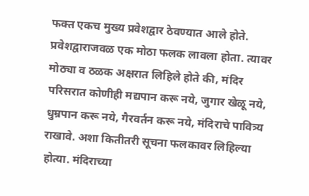फक्त एकच मुख्य प्रवेशद्वार ठेवण्यात आले होते. प्रवेशद्वाराजवळ एक मोठा फलक लावला होता. त्यावर मोठ्या व ठळक अक्षरात लिहिले होते की, मंदिर परिसरात कोणीही मद्यपान करू नये, जुगार खेळू नये, धुम्रपान करू नये, गैरवर्तन करू नये, मंदिराचे पावित्र्य राखावे. अशा कितीतरी सूचना फलकावर लिहिल्या होत्या. मंदिराच्या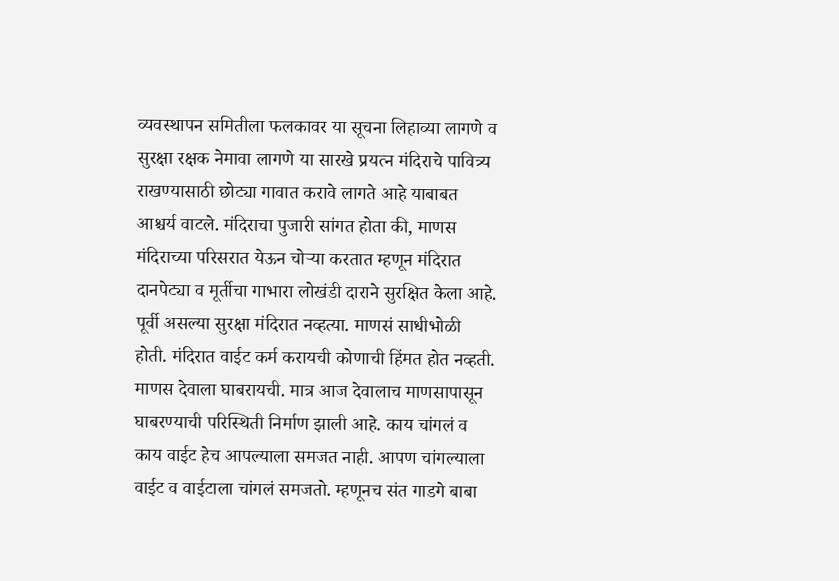व्यवस्थापन समितीला फलकावर या सूचना लिहाव्या लागणे व सुरक्षा रक्षक नेमावा लागणे या सारखे प्रयत्न मंदिराचे पावित्र्य राखण्यासाठी छोट्या गावात करावे लागते आहे याबाबत आश्चर्य वाटले. मंदिराचा पुजारी सांगत होता की, माणस मंदिराच्या परिसरात येऊन चोऱ्या करतात म्हणून मंदिरात दानपेट्या व मूर्तीचा गाभारा लोखंडी दाराने सुरक्षित केला आहे. पूर्वी असल्या सुरक्षा मंदिरात नव्हत्या. माणसं साधीभोळी होती. मंदिरात वाईट कर्म करायची कोणाची हिंमत होत नव्हती. माणस देवाला घाबरायची. मात्र आज देवालाच माणसापासून घाबरण्याची परिस्थिती निर्माण झाली आहे. काय चांगलं व काय वाईट हेच आपल्याला समजत नाही. आपण चांगल्याला वाईट व वाईटाला चांगलं समजतो. म्हणूनच संत गाडगे बाबा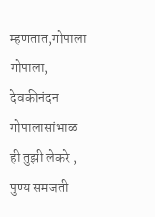म्हणतात,गोपाला गोपाला, देवकीनंदन गोपालासांभाळ ही तुझी लेकरे , पुण्य समजती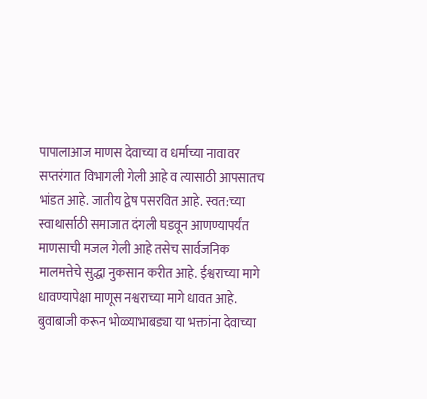पापालाआज माणस देवाच्या व धर्माच्या नावावर सप्तरंगात विभागली गेली आहे व त्यासाठी आपसातच भांडत आहे. जातीय द्वेष पसरवित आहे. स्वत:च्या स्वाथार्साठी समाजात दंगली घडवून आणण्यापर्यंत माणसाची मजल गेली आहे तसेच सार्वजनिक मालमत्तेचे सुद्धा नुकसान करीत आहे. ईश्वराच्या मागे धावण्यापेक्षा माणूस नश्वराच्या मागे धावत आहे. बुवाबाजी करून भोळ्याभाबड्या या भक्तांना देवाच्या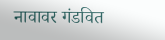नावावर गंडवित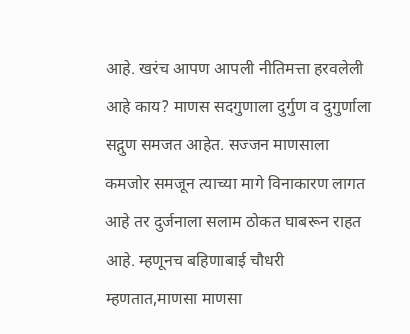आहे. खरंच आपण आपली नीतिमत्ता हरवलेली आहे काय? माणस सदगुणाला दुर्गुण व दुगुर्णाला सद्गुण समजत आहेत. सज्जन माणसाला कमजोर समजून त्याच्या मागे विनाकारण लागत आहे तर दुर्जनाला सलाम ठोकत घाबरून राहत आहे. म्हणूनच बहिणाबाई चौधरी म्हणतात,माणसा माणसा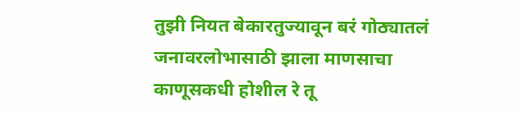तुझी नियत बेकारतुज्यावून बरं गोठ्यातलं जनावरलोभासाठी झाला माणसाचा काणूसकधी होशील रे तू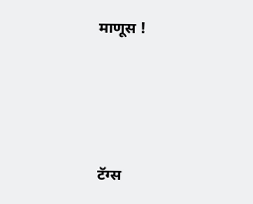माणूस !





टॅग्स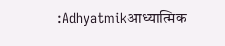:Adhyatmikआध्यात्मिक